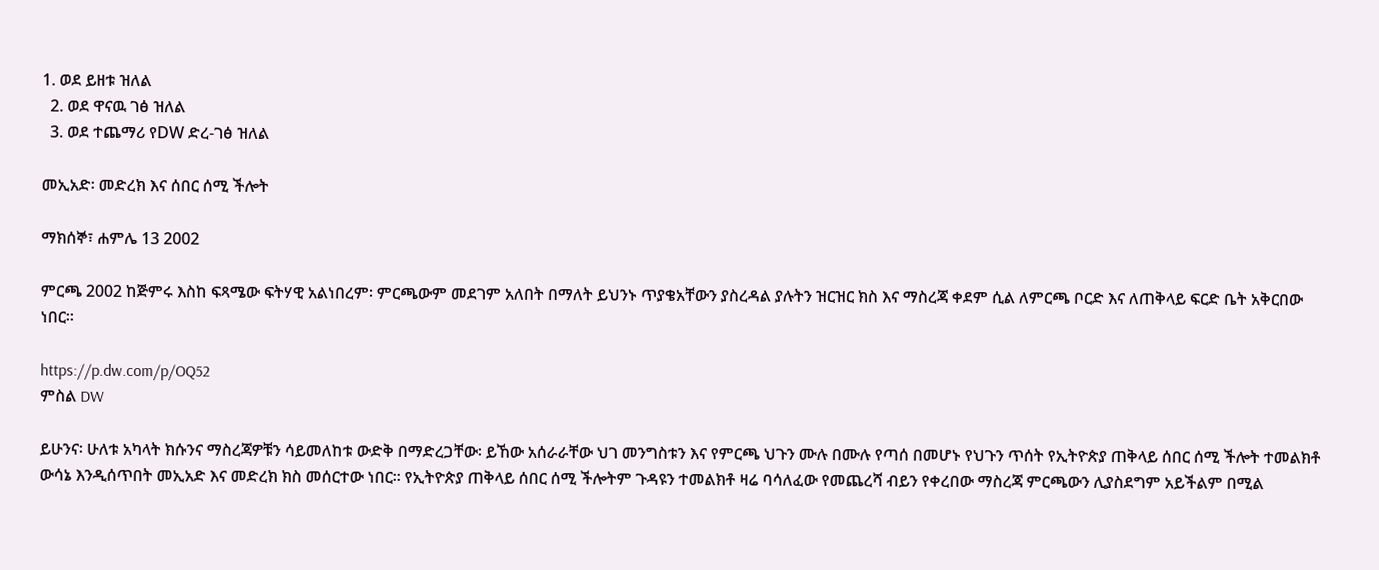1. ወደ ይዘቱ ዝለል
  2. ወደ ዋናዉ ገፅ ዝለል
  3. ወደ ተጨማሪ የDW ድረ-ገፅ ዝለል

መኢአድ፡ መድረክ እና ሰበር ሰሚ ችሎት

ማክሰኞ፣ ሐምሌ 13 2002

ምርጫ 2002 ከጅምሩ እስከ ፍጻሜው ፍትሃዊ አልነበረም፡ ምርጫውም መደገም አለበት በማለት ይህንኑ ጥያቄአቸውን ያስረዳል ያሉትን ዝርዝር ክስ እና ማስረጃ ቀደም ሲል ለምርጫ ቦርድ እና ለጠቅላይ ፍርድ ቤት አቅርበው ነበር።

https://p.dw.com/p/OQ52
ምስል DW

ይሁንና፡ ሁለቱ አካላት ክሱንና ማስረጃዎቹን ሳይመለከቱ ውድቅ በማድረጋቸው፡ ይኸው አሰራራቸው ህገ መንግስቱን እና የምርጫ ህጉን ሙሉ በሙሉ የጣሰ በመሆኑ የህጉን ጥሰት የኢትዮጵያ ጠቅላይ ሰበር ሰሚ ችሎት ተመልክቶ ውሳኔ እንዲሰጥበት መኢአድ እና መድረክ ክስ መሰርተው ነበር። የኢትዮጵያ ጠቅላይ ሰበር ሰሚ ችሎትም ጉዳዩን ተመልክቶ ዛሬ ባሳለፈው የመጨረሻ ብይን የቀረበው ማስረጃ ምርጫውን ሊያስደግም አይችልም በሚል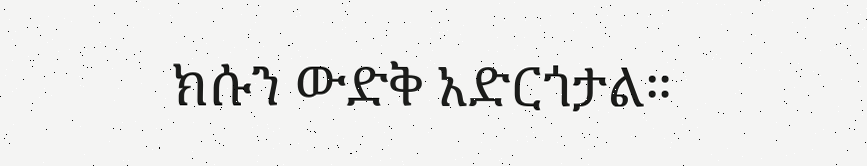ክሱን ውድቅ አድርጎታል።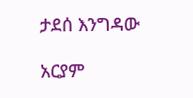ታደሰ እንግዳው

አርያም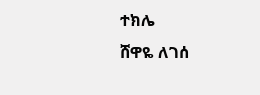ተክሌ
ሸዋዬ ለገሰ